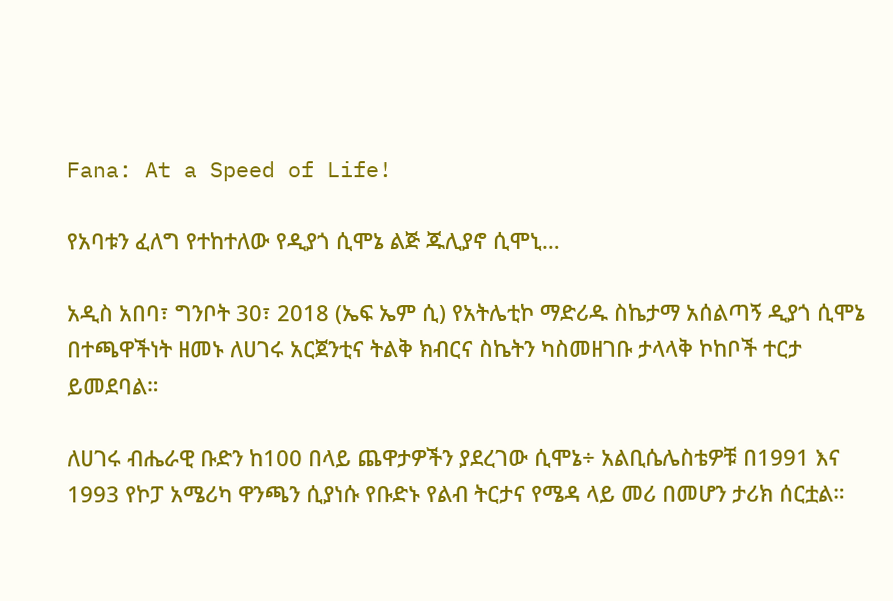Fana: At a Speed of Life!

የአባቱን ፈለግ የተከተለው የዲያጎ ሲሞኔ ልጅ ጁሊያኖ ሲሞኒ…

አዲስ አበባ፣ ግንቦት 30፣ 2018 (ኤፍ ኤም ሲ) የአትሌቲኮ ማድሪዱ ስኬታማ አሰልጣኝ ዲያጎ ሲሞኔ በተጫዋችነት ዘመኑ ለሀገሩ አርጀንቲና ትልቅ ክብርና ስኬትን ካስመዘገቡ ታላላቅ ኮከቦች ተርታ ይመደባል።

ለሀገሩ ብሔራዊ ቡድን ከ100 በላይ ጨዋታዎችን ያደረገው ሲሞኔ÷ አልቢሴሌስቴዎቹ በ1991 እና 1993 የኮፓ አሜሪካ ዋንጫን ሲያነሱ የቡድኑ የልብ ትርታና የሜዳ ላይ መሪ በመሆን ታሪክ ሰርቷል።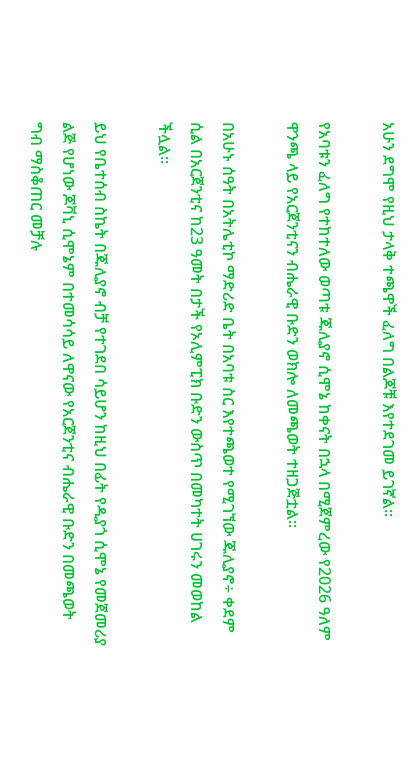አሁን ደግሞ የዚህ ታላቅ ተጫዋች ፈለግ በልጆቹ እየተደገመ ይገኛል።

የአባቱን ፈለግ የተከተለው ወጣቱ ጁሊያኖ ሲሞኔ ከቀናት በኋላ በሚጀምረው የ2026 ዓለም ዋንጫ ላይ የአርጀንቲናን ብሔራዊ ቡድን ወክሎ ለመጫወት ተዘጋጅቷል።

በአሁኑ ሰዓት በአትሌቲኮ ማድሪድ ቤት በአባቱ ስር እየተጫወተ የሚገኘው ጁሊያኖ÷ ቀደም ሲል በአርጀንቲና ከ23 ዓመት በታች የኦሊምፒክ ቡድን ውስጥ በመካተት ሀገሩን መወከል ችሏል።

ይህ የቤተሰብ ስኬት በጁሊያኖ ብቻ የተገደበ ሳይሆን ከዚህ በፊት የዲያጎ ሲሞኔ የመጀመሪያ ልጅ የሆነው ጆቫኒ ሲሞኔም በተመሳሳይ ለዋናው የአርጀንቲና ብሔራዊ ቡድን በመጫወት ግብ ማስቆጠር መቻሉ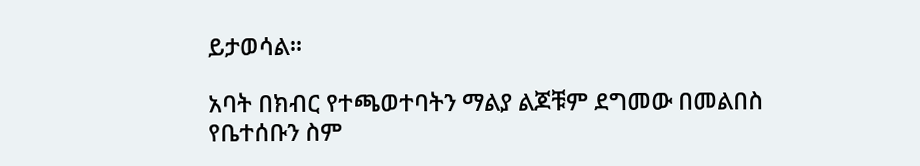ይታወሳል።

አባት በክብር የተጫወተባትን ማልያ ልጆቹም ደግመው በመልበስ የቤተሰቡን ስም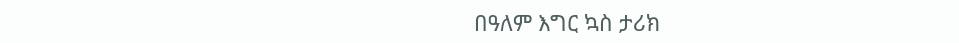በዓለም እግር ኳስ ታሪክ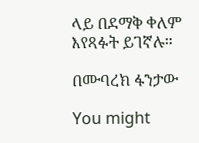ላይ በደማቅ ቀለም እየጻፉት ይገኛሉ።

በሙባረክ ፋንታው

You might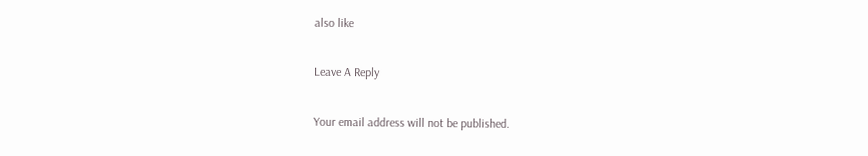also like

Leave A Reply

Your email address will not be published.